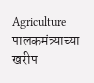Agriculture
पालकमंत्र्याच्या खरीप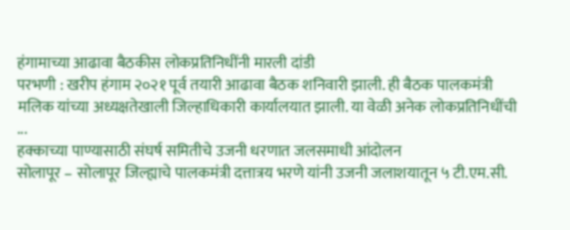हंगामाच्या आढावा बैठकीस लोकप्रतिनिधींनी मारली दांडी
परभणी : खरीप हंगाम २०२१ पूर्व तयारी आढावा बैठक शनिवारी झाली. ही बैठक पालकमंत्री मलिक यांच्या अध्यक्षतेखाली जिल्हाधिकारी कार्यालयात झाली. या वेळी अनेक लोकप्रतिनिधींची ...
हक्काच्या पाण्यासाठी संघर्ष समितीचे उजनी धरणात जलसमाधी आंदोलन
सोलापूर – सोलापूर जिल्ह्याचे पालकमंत्री दत्तात्रय भरणे यांनी उजनी जलाशयातून ५ टी.एम.सी.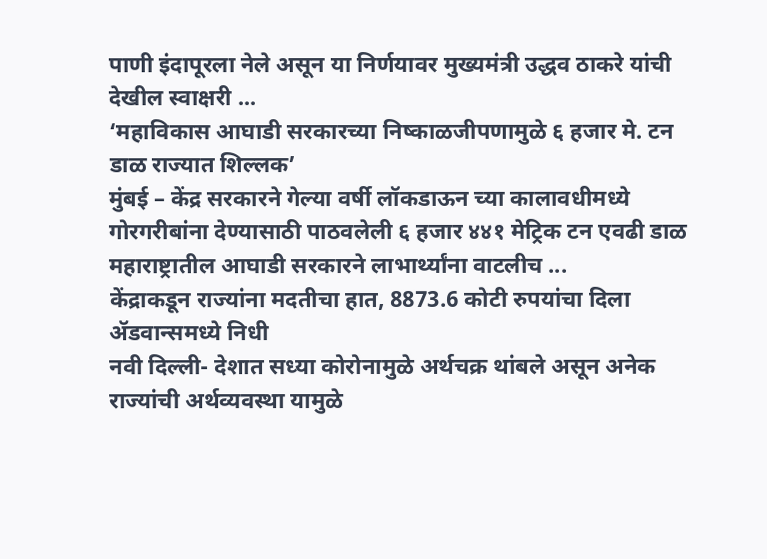पाणी इंदापूरला नेले असून या निर्णयावर मुख्यमंत्री उद्धव ठाकरे यांची देखील स्वाक्षरी ...
‘महाविकास आघाडी सरकारच्या निष्काळजीपणामुळे ६ हजार मे. टन डाळ राज्यात शिल्लक’
मुंबई – केंद्र सरकारने गेल्या वर्षी लॉकडाऊन च्या कालावधीमध्ये गोरगरीबांना देण्यासाठी पाठवलेली ६ हजार ४४१ मेट्रिक टन एवढी डाळ महाराष्ट्रातील आघाडी सरकारने लाभार्थ्यांना वाटलीच ...
केंद्राकडून राज्यांना मदतीचा हात, 8873.6 कोटी रुपयांचा दिला ॲडवान्समध्ये निधी
नवी दिल्ली- देशात सध्या कोरोनामुळे अर्थचक्र थांबले असून अनेक राज्यांची अर्थव्यवस्था यामुळे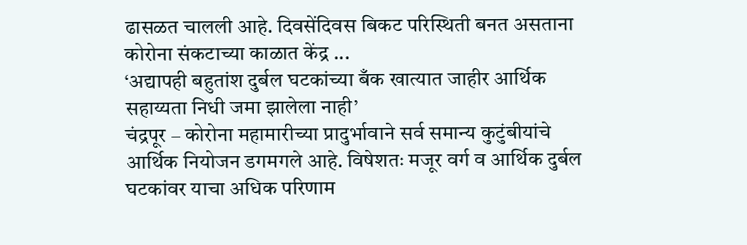ढासळत चालली आहे. दिवसेंदिवस बिकट परिस्थिती बनत असताना कोरोना संकटाच्या काळात केंद्र ...
‘अद्यापही बहुतांश दुर्बल घटकांच्या बँक खात्यात जाहीर आर्थिक सहाय्यता निधी जमा झालेला नाही’
चंद्रपूर – कोरोना महामारीच्या प्रादुर्भावाने सर्व समान्य कुटुंबीयांचे आर्थिक नियोजन डगमगले आहे. विषेशतः मजूर वर्ग व आर्थिक दुर्बल घटकांवर याचा अधिक परिणाम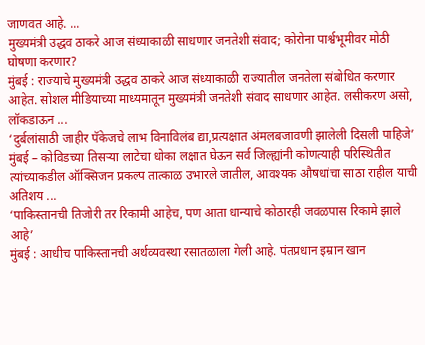जाणवत आहे. ...
मुख्यमंत्री उद्धव ठाकरे आज संध्याकाळी साधणार जनतेशी संवाद; कोरोना पार्श्वभूमीवर मोठी घोषणा करणार?
मुंबई : राज्याचे मुख्यमंत्री उद्धव ठाकरे आज संध्याकाळी राज्यातील जनतेला संबोधित करणार आहेत. सोशल मीडियाच्या माध्यमातून मुख्यमंत्री जनतेशी संवाद साधणार आहेत. लसीकरण असो, लॉकडाऊन ...
‘दुर्बलांसाठी जाहीर पॅकेजचे लाभ विनाविलंब द्या,प्रत्यक्षात अंमलबजावणी झालेली दिसली पाहिजे’
मुंबई – कोविडच्या तिसऱ्या लाटेचा धोका लक्षात घेऊन सर्व जिल्ह्यांनी कोणत्याही परिस्थितीत त्यांच्याकडील ऑक्सिजन प्रकल्प तात्काळ उभारले जातील, आवश्यक औषधांचा साठा राहील याची अतिशय ...
‘पाकिस्तानची तिजोरी तर रिकामी आहेच, पण आता धान्याचे कोठारही जवळपास रिकामे झाले आहे’
मुंबई : आधीच पाकिस्तानची अर्थव्यवस्था रसातळाला गेली आहे. पंतप्रधान इम्रान खान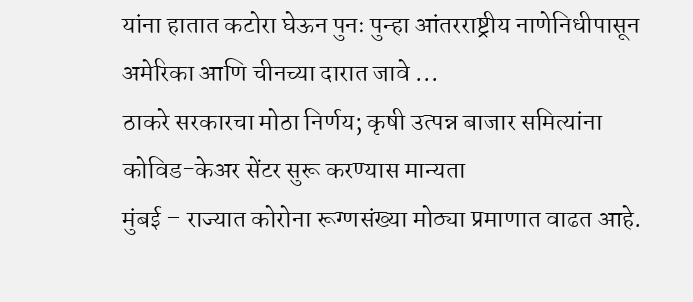यांना हातात कटोरा घेऊन पुनः पुन्हा आंतरराष्ट्रीय नाणेनिधीपासून अमेरिका आणि चीनच्या दारात जावे ...
ठाकरे सरकारचा मोठा निर्णय; कृषी उत्पन्न बाजार समित्यांना कोविड-केअर सेंटर सुरू करण्यास मान्यता
मुंबई – राज्यात कोरोना रूग्णसंख्या मोठ्या प्रमाणात वाढत आहे.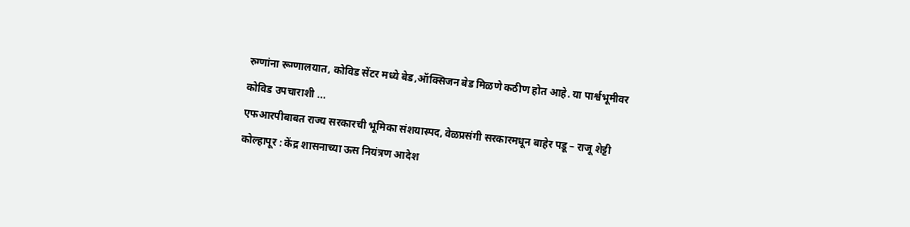रुग्णांना रूग्णालयात, कोविड सेंटर मध्ये बेड,ऑक्सिजन बेड मिळणे कठीण होत आहे. या पार्श्वभूमीवर कोविड उपचाराशी ...
एफआरपीबाबत राज्य सरकारची भूमिका संशयास्पद, वेळप्रसंगी सरकारमधून बाहेर पडू – राजू शेट्टी
कोल्हापूर : केंद्र शासनाच्या ऊस नियंत्रण आदेश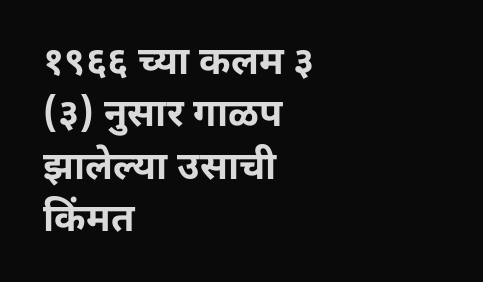१९६६ च्या कलम ३ (३) नुसार गाळप झालेल्या उसाची किंमत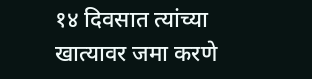१४ दिवसात त्यांच्या खात्यावर जमा करणे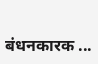बंधनकारक ...